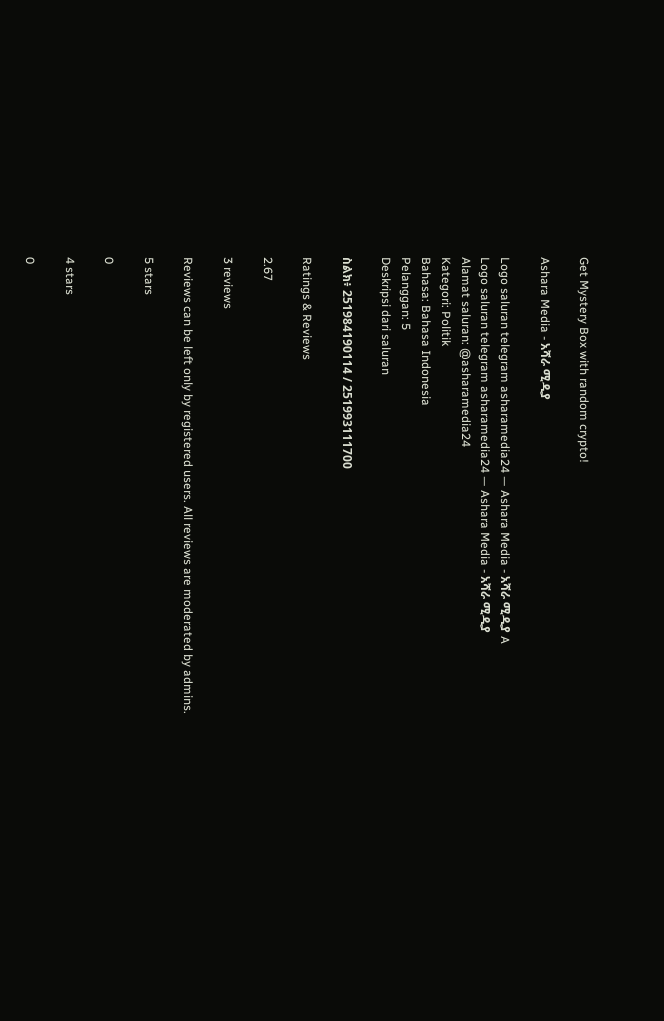Get Mystery Box with random crypto!

Ashara Media - አሻራ ሚዲያ

Logo saluran telegram asharamedia24 — Ashara Media - አሻራ ሚዲያ A
Logo saluran telegram asharamedia24 — Ashara Media - አሻራ ሚዲያ
Alamat saluran: @asharamedia24
Kategori: Politik
Bahasa: Bahasa Indonesia
Pelanggan: 5
Deskripsi dari saluran

ስልክ፥ 251984190114 / 251993111700

Ratings & Reviews

2.67

3 reviews

Reviews can be left only by registered users. All reviews are moderated by admins.

5 stars

0

4 stars

0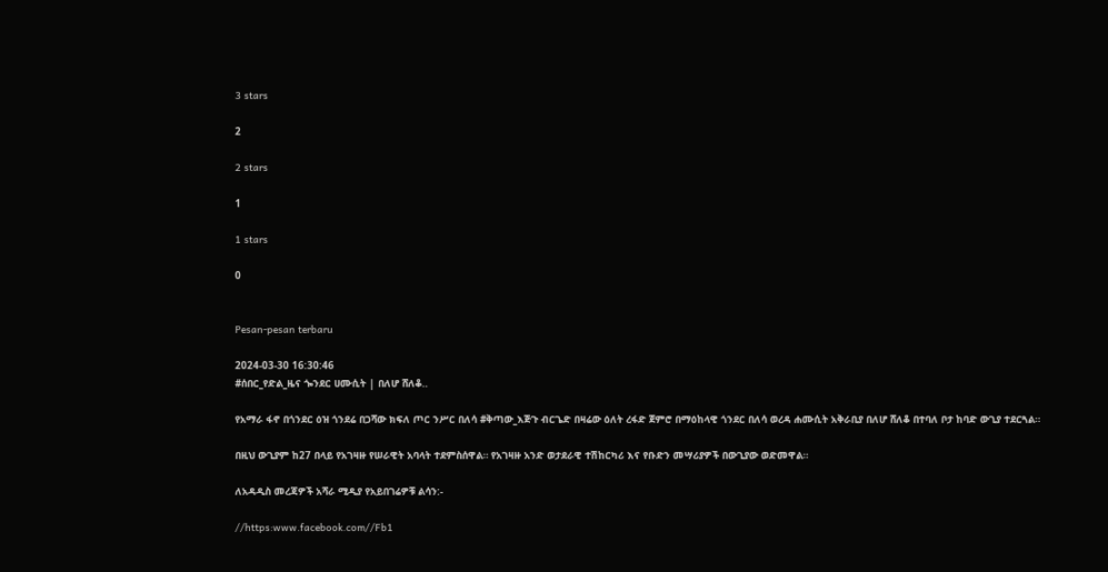3 stars

2

2 stars

1

1 stars

0


Pesan-pesan terbaru

2024-03-30 16:30:46
#ሰበር_የድል_ዜና ጐንደር ሀሙሲት | በለሆ ሸለቆ..

የአማራ ፋኖ በጎንደር ዕዝ ጎንደሬ በጋሻው ክፍለ ጦር ንሥር በለሳ #ቅጣው_እጅጉ ብርጌድ በዛሬው ዕለት ረፋድ ጀምሮ በማዕከላዊ ጎንደር በለሳ ወረዳ ሐሙሲት አቅራቢያ በለሆ ሸለቆ በተባለ ቦታ ከባድ ውጊያ ተደርጓል።

በዚህ ውጊያም ከ27 በላይ የአገዛዙ የሠራዊት አባላት ተደምስሰዋል። የአገዛዙ አንድ ወታደራዊ ተሽከርካሪ እና የቡድን መሣሪያዎች በውጊያው ወድመዋል።

ለአዳዲስ መረጃዎች አሻራ ሚዲያ የአይበገሬዎቹ ልሳን:-

//https:www.facebook.com//Fb1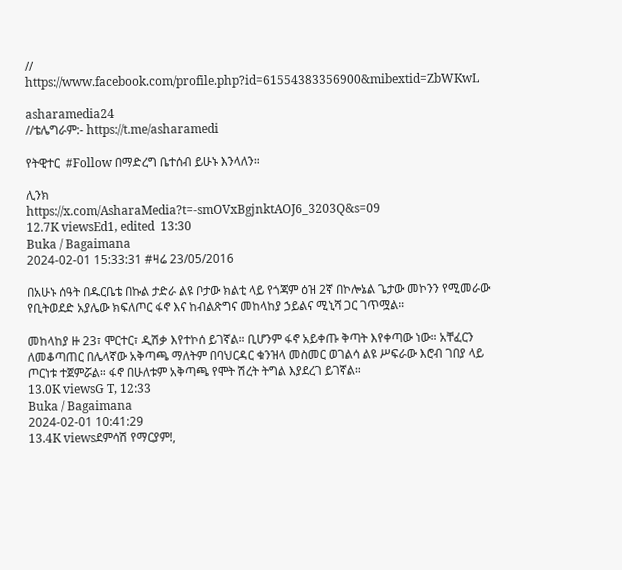//
https://www.facebook.com/profile.php?id=61554383356900&mibextid=ZbWKwL

asharamedia24
//ቴሌግራም:- https://t.me/asharamedi

የትዊተር  #Follow በማድረግ ቤተሰብ ይሁኑ እንላለን።

ሊንክ
https://x.com/AsharaMedia?t=-smOVxBgjnktAOJ6_3203Q&s=09
12.7K viewsEd1, edited  13:30
Buka / Bagaimana
2024-02-01 15:33:31 #ዛሬ 23/05/2016

በአሁኑ ሰዓት በዱርቤቴ በኩል ታድራ ልዩ ቦታው ክልቲ ላይ የጎጃም ዕዝ 2ኛ በኮሎኔል ጌታው መኮንን የሚመራው የቢትወደድ አያሌው ክፍለጦር ፋኖ እና ከብልጽግና መከላከያ ኃይልና ሚኒሻ ጋር ገጥሟል።

መከላከያ ዙ 23፣ ሞርተር፣ ዲሽቃ እየተኮሰ ይገኛል። ቢሆንም ፋኖ አይቀጡ ቅጣት እየቀጣው ነው። አቸፈርን ለመቆጣጠር በሌላኛው አቅጣጫ ማለትም በባህርዳር ቁንዝላ መስመር ወገልሳ ልዩ ሥፍራው እሮብ ገበያ ላይ ጦርነቱ ተጀምሯል። ፋኖ በሁለቱም አቅጣጫ የሞት ሽረት ትግል እያደረገ ይገኛል።
13.0K viewsG T, 12:33
Buka / Bagaimana
2024-02-01 10:41:29
13.4K viewsደምሳሽ የማርያም!,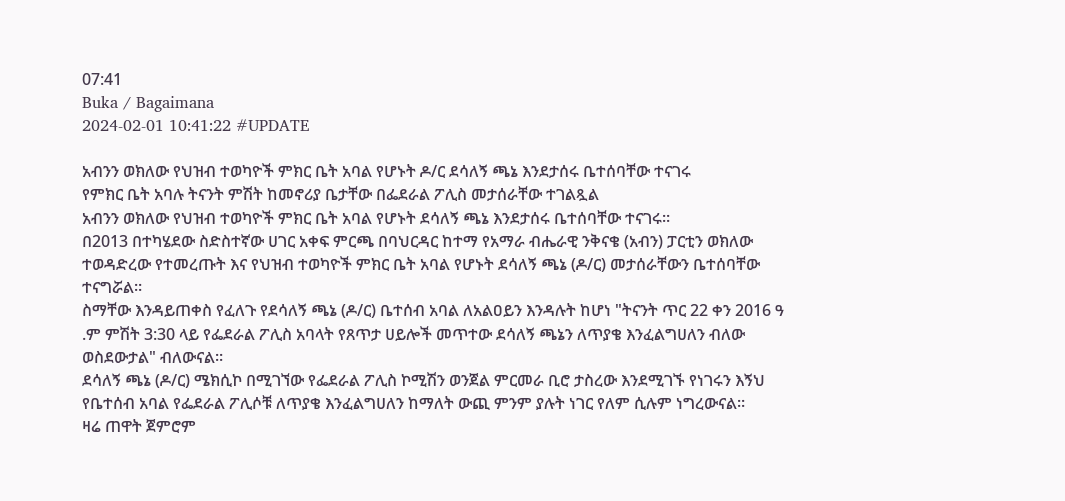07:41
Buka / Bagaimana
2024-02-01 10:41:22 #UPDATE

አብንን ወክለው የህዝብ ተወካዮች ምክር ቤት አባል የሆኑት ዶ/ር ደሳለኝ ጫኔ እንደታሰሩ ቤተሰባቸው ተናገሩ
የምክር ቤት አባሉ ትናንት ምሽት ከመኖሪያ ቤታቸው በፌደራል ፖሊስ መታሰራቸው ተገልጿል
አብንን ወክለው የህዝብ ተወካዮች ምክር ቤት አባል የሆኑት ደሳለኝ ጫኔ እንደታሰሩ ቤተሰባቸው ተናገሩ።
በ2013 በተካሄደው ስድስተኛው ሀገር አቀፍ ምርጫ በባህርዳር ከተማ የአማራ ብሔራዊ ንቅናቄ (አብን) ፓርቲን ወክለው ተወዳድረው የተመረጡት እና የህዝብ ተወካዮች ምክር ቤት አባል የሆኑት ደሳለኝ ጫኔ (ዶ/ር) መታሰራቸውን ቤተሰባቸው ተናግሯል።
ስማቸው እንዳይጠቀስ የፈለጉ የደሳለኝ ጫኔ (ዶ/ር) ቤተሰብ አባል ለአልዐይን እንዳሉት ከሆነ "ትናንት ጥር 22 ቀን 2016 ዓ .ም ምሽት 3:30 ላይ የፌደራል ፖሊስ አባላት የጸጥታ ሀይሎች መጥተው ደሳለኝ ጫኔን ለጥያቄ እንፈልግሀለን ብለው ወስደውታል" ብለውናል።
ደሳለኝ ጫኔ (ዶ/ር) ሜክሲኮ በሚገኘው የፌደራል ፖሊስ ኮሚሽን ወንጀል ምርመራ ቢሮ ታስረው እንደሚገኙ የነገሩን እኝህ የቤተሰብ አባል የፌደራል ፖሊሶቹ ለጥያቄ እንፈልግሀለን ከማለት ውጪ ምንም ያሉት ነገር የለም ሲሉም ነግረውናል።
ዛሬ ጠዋት ጀምሮም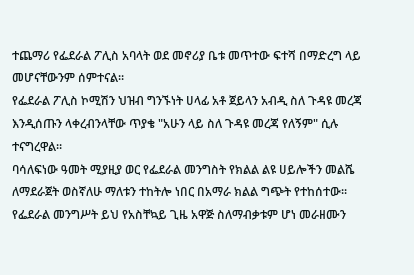ተጨማሪ የፌደራል ፖሊስ አባላት ወደ መኖሪያ ቤቱ መጥተው ፍተሻ በማድረግ ላይ መሆናቸውንም ሰምተናል።
የፌደራል ፖሊስ ኮሚሽን ህዝብ ግንኙነት ሀላፊ አቶ ጀይላን አብዲ ስለ ጉዳዩ መረጃ እንዲሰጡን ላቀረብንላቸው ጥያቄ "አሁን ላይ ስለ ጉዳዩ መረጃ የለኝም" ሲሉ ተናግረዋል።
ባሳለፍነው ዓመት ሚያዚያ ወር የፌደራል መንግስት የክልል ልዩ ሀይሎችን መልሼ ለማደራጀት ወስኛለሁ ማለቱን ተከትሎ ነበር በአማራ ክልል ግጭት የተከሰተው፡፡
የፌደራል መንግሥት ይህ የአስቸኳይ ጊዜ አዋጅ ስለማብቃቱም ሆነ መራዘሙን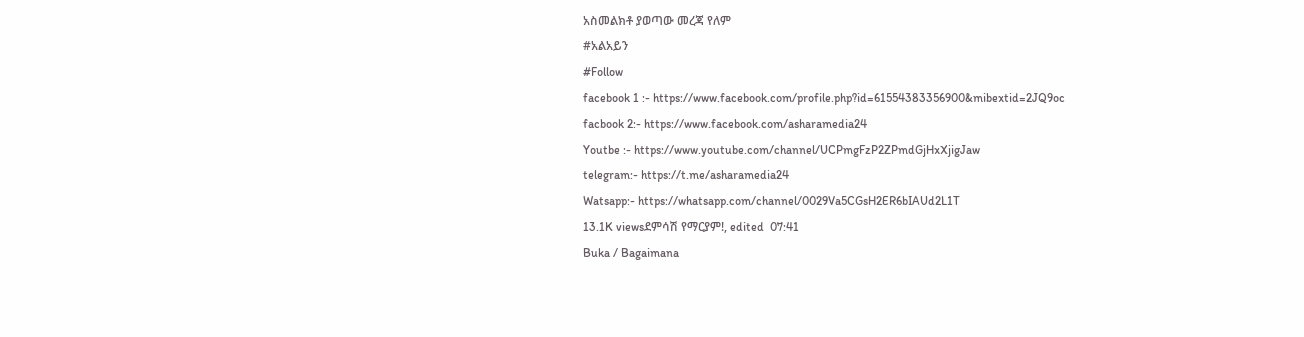አስመልክቶ ያወጣው መረጃ የለም
#አልአይን
#Follow
facebook 1 :- https://www.facebook.com/profile.php?id=61554383356900&mibextid=2JQ9oc
facbook 2:- https://www.facebook.com/asharamedia24
Youtbe :- https://www.youtube.com/channel/UCPmgFzP2ZPmdGjHxXjigJaw
telegram:- https://t.me/asharamedia24
Watsapp:- https://whatsapp.com/channel/0029Va5CGsH2ER6bIAUd2L1T
13.1K viewsደምሳሽ የማርያም!, edited  07:41
Buka / Bagaimana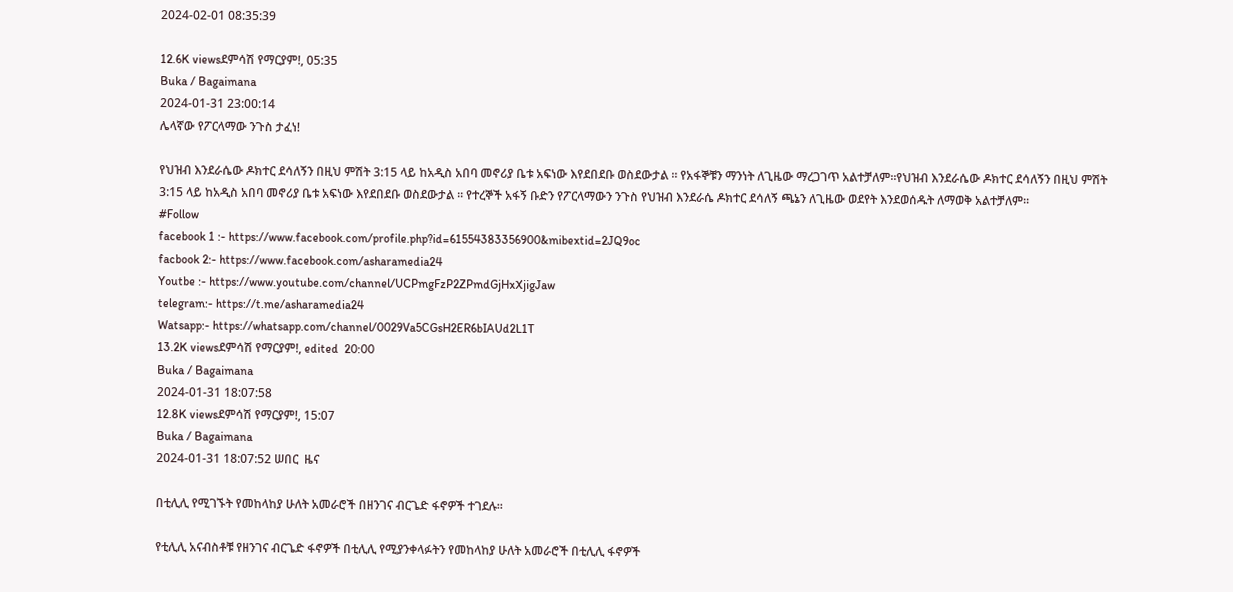2024-02-01 08:35:39

12.6K viewsደምሳሽ የማርያም!, 05:35
Buka / Bagaimana
2024-01-31 23:00:14
ሌላኛው የፖርላማው ንጉስ ታፈነ!

የህዝብ እንደራሴው ዶክተር ደሳለኝን በዚህ ምሽት 3:15 ላይ ከአዲስ አበባ መኖሪያ ቤቱ አፍነው እየደበደቡ ወስደውታል ። የአፋኞቹን ማንነት ለጊዜው ማረጋገጥ አልተቻለም።የህዝብ እንደራሴው ዶክተር ደሳለኝን በዚህ ምሽት 3:15 ላይ ከአዲስ አበባ መኖሪያ ቤቱ አፍነው እየደበደቡ ወስደውታል ። የተረኞች አፋኝ ቡድን የፖርላማውን ንጉስ የህዝብ እንደራሴ ዶክተር ደሳለኝ ጫኔን ለጊዜው ወደየት እንደወሰዱት ለማወቅ አልተቻለም።
#Follow
facebook 1 :- https://www.facebook.com/profile.php?id=61554383356900&mibextid=2JQ9oc
facbook 2:- https://www.facebook.com/asharamedia24
Youtbe :- https://www.youtube.com/channel/UCPmgFzP2ZPmdGjHxXjigJaw
telegram:- https://t.me/asharamedia24
Watsapp:- https://whatsapp.com/channel/0029Va5CGsH2ER6bIAUd2L1T
13.2K viewsደምሳሽ የማርያም!, edited  20:00
Buka / Bagaimana
2024-01-31 18:07:58
12.8K viewsደምሳሽ የማርያም!, 15:07
Buka / Bagaimana
2024-01-31 18:07:52 ሠበር  ዜና

በቲሊሊ የሚገኙት የመከላከያ ሁለት አመራሮች በዘንገና ብርጌድ ፋኖዎች ተገደሉ።

የቲሊሊ አናብስቶቹ የዘንገና ብርጌድ ፋኖዎች በቲሊሊ የሚያንቀላፉትን የመከላከያ ሁለት አመራሮች በቲሊሊ ፋኖዎች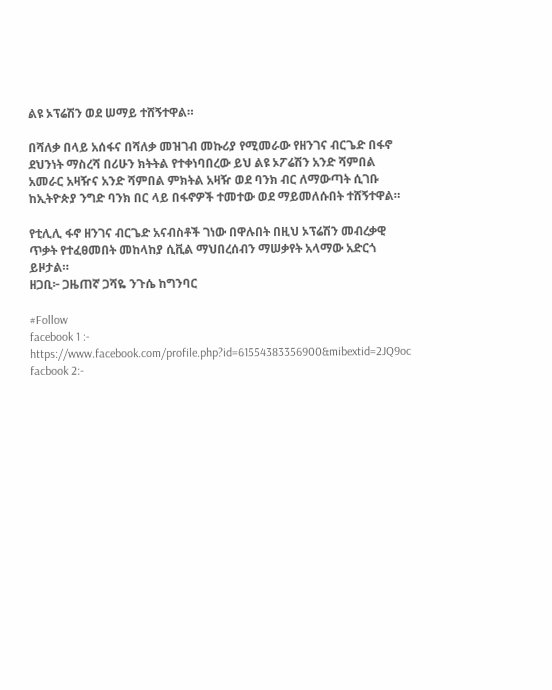ልዩ ኦፕሬሽን ወደ ሠማይ ተሸኝተዋል።

በሻለቃ በላይ አሰፋና በሻለቃ መዝገብ መኩሪያ የሚመራው የዘንገና ብርጌድ በፋኖ ደህንነት ማስረሻ በሪሁን ክትትል የተቀነባበረው ይህ ልዩ ኦፖሬሽን አንድ ሻምበል አመራር አዛዥና አንድ ሻምበል ምክትል አዛዥ ወደ ባንክ ብር ለማውጣት ሲገቡ ከኢትዮጵያ ንግድ ባንክ በር ላይ በፋኖዎች ተመተው ወደ ማይመለሱበት ተሸኝተዋል።

የቲሊሊ ፋኖ ዘንገና ብርጌድ አናብስቶች ገነው በዋሉበት በዚህ ኦፕሬሽን መብረቃዊ ጥቃት የተፈፀመበት መከላከያ ሲቪል ማህበረሰብን ማሠቃየት አላማው አድርጎ ይዞታል።
ዘጋቢ፦ ጋዜጠኛ ጋሻዬ ንጉሴ ከግንባር

#Follow
facebook 1 :- https://www.facebook.com/profile.php?id=61554383356900&mibextid=2JQ9oc
facbook 2:-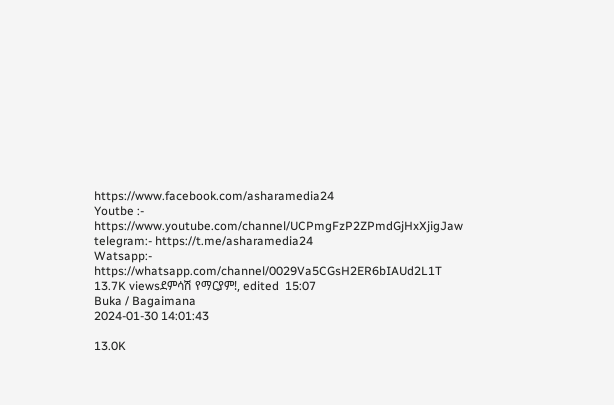https://www.facebook.com/asharamedia24
Youtbe :- https://www.youtube.com/channel/UCPmgFzP2ZPmdGjHxXjigJaw
telegram:- https://t.me/asharamedia24
Watsapp:- https://whatsapp.com/channel/0029Va5CGsH2ER6bIAUd2L1T
13.7K viewsደምሳሽ የማርያም!, edited  15:07
Buka / Bagaimana
2024-01-30 14:01:43

13.0K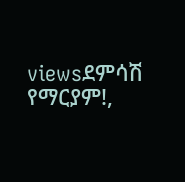viewsደምሳሽ የማርያም!,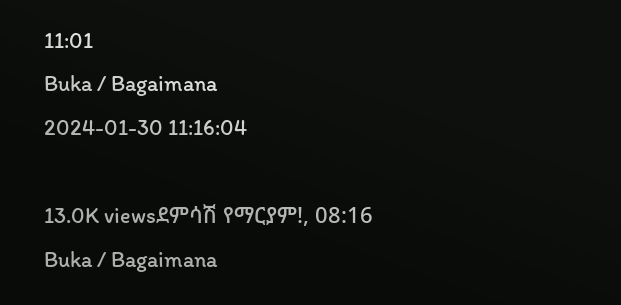11:01
Buka / Bagaimana
2024-01-30 11:16:04

13.0K viewsደምሳሽ የማርያም!, 08:16
Buka / Bagaimana